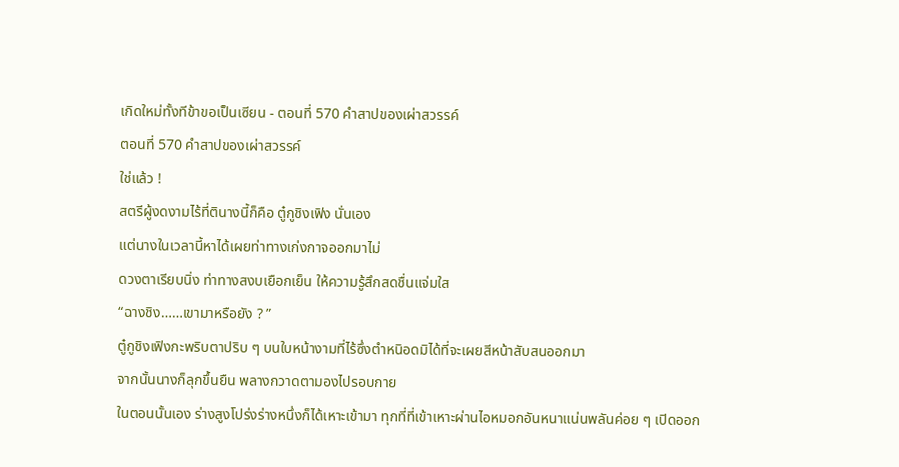เกิดใหม่ทั้งทีข้าขอเป็นเซียน - ตอนที่ 570 คำสาปของเผ่าสวรรค์
ตอนที่ 570 คำสาปของเผ่าสวรรค์
ใช่แล้ว !
สตรีผู้งดงามไร้ที่ตินางนี้ก็คือ ตู๋กูชิงเฟิง นั่นเอง
แต่นางในเวลานี้หาได้เผยท่าทางเก่งกาจออกมาไม่
ดวงตาเรียบนิ่ง ท่าทางสงบเยือกเย็น ให้ความรู้สึกสดชื่นแจ่มใส
“ฉางชิง……เขามาหรือยัง ? ”
ตู๋กูชิงเฟิงกะพริบตาปริบ ๆ บนใบหน้างามที่ไร้ซึ่งตำหนิอดมิได้ที่จะเผยสีหน้าสับสนออกมา
จากนั้นนางก็ลุกขึ้นยืน พลางกวาดตามองไปรอบกาย
ในตอนนั้นเอง ร่างสูงโปร่งร่างหนึ่งก็ได้เหาะเข้ามา ทุกที่ที่เข้าเหาะผ่านไอหมอกอันหนาแน่นพลันค่อย ๆ เปิดออก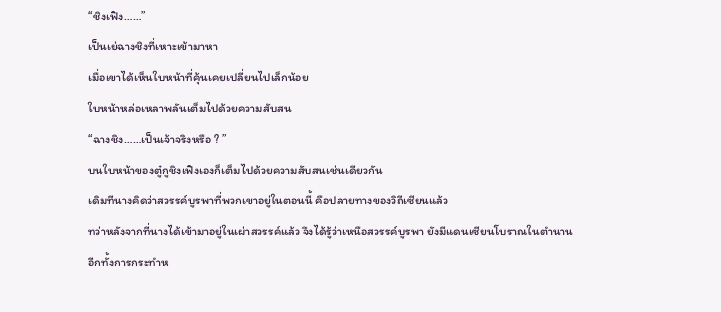“ชิงเฟิง……”
เป็นเย่ฉางชิงที่เหาะเข้ามาหา
เมื่อเขาได้เห็นใบหน้าที่คุ้นเคยเปลี่ยนไปเล็กน้อย
ใบหน้าหล่อเหลาพลันเต็มไปด้วยความสับสน
“ฉางชิง……เป็นเจ้าจริงหรือ ? ”
บนใบหน้าของตู๋กูชิงเฟิงเองก็เต็มไปด้วยความสับสนเช่นเดียวกัน
เดิมทีนางคิดว่าสวรรค์บูรพาที่พวกเขาอยู่ในตอนนี้ คือปลายทางของวิถีเซียนแล้ว
ทว่าหลังจากที่นางได้เข้ามาอยู่ในเผ่าสวรรค์แล้ว จึงได้รู้ว่าเหนือสวรรค์บูรพา ยังมีแดนเซียนโบราณในตำนาน
อีกทั้งการกระทำห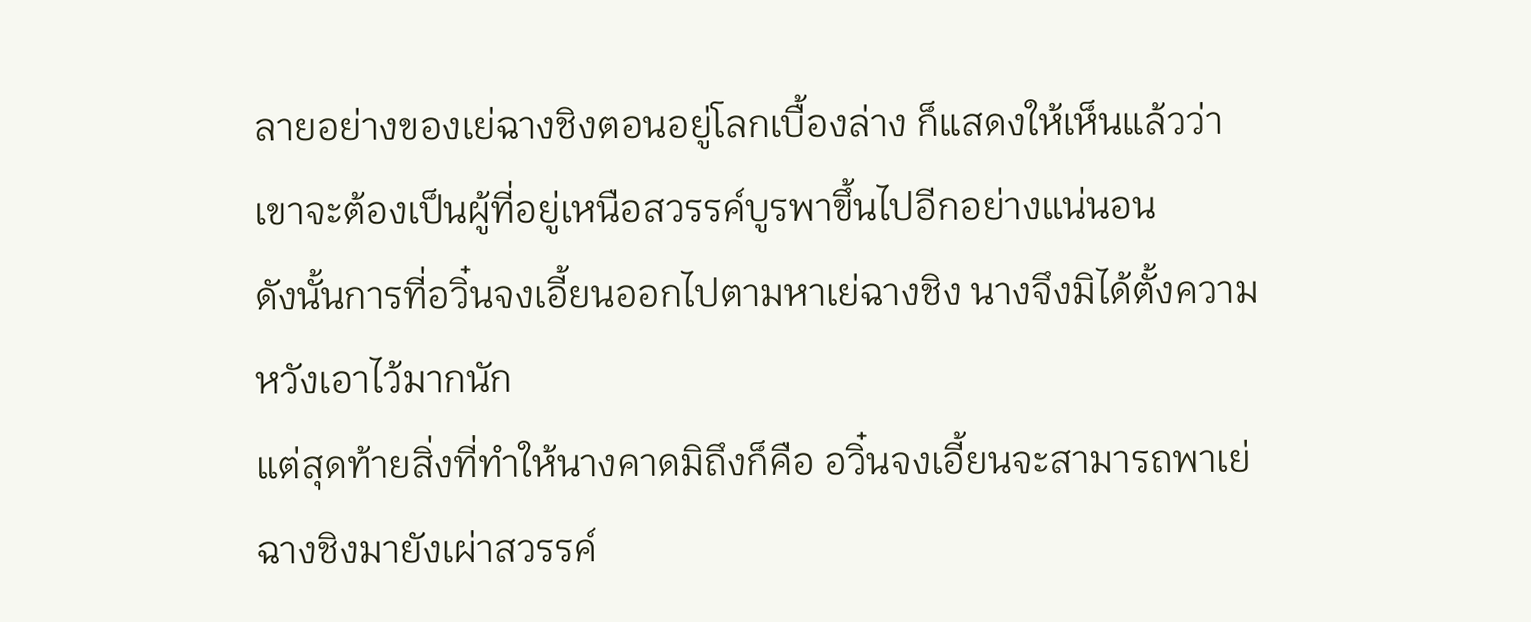ลายอย่างของเย่ฉางชิงตอนอยู่โลกเบื้องล่าง ก็แสดงให้เห็นแล้วว่าเขาจะต้องเป็นผู้ที่อยู่เหนือสวรรค์บูรพาขึ้นไปอีกอย่างแน่นอน
ดังนั้นการที่อวิ๋นจงเอี้ยนออกไปตามหาเย่ฉางชิง นางจึงมิได้ตั้งความหวังเอาไว้มากนัก
แต่สุดท้ายสิ่งที่ทำให้นางคาดมิถึงก็คือ อวิ๋นจงเอี้ยนจะสามารถพาเย่ฉางชิงมายังเผ่าสวรรค์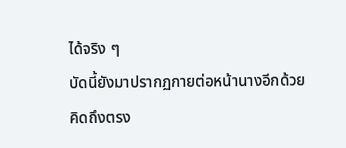ได้จริง ๆ
บัดนี้ยังมาปรากฏกายต่อหน้านางอีกด้วย
คิดถึงตรง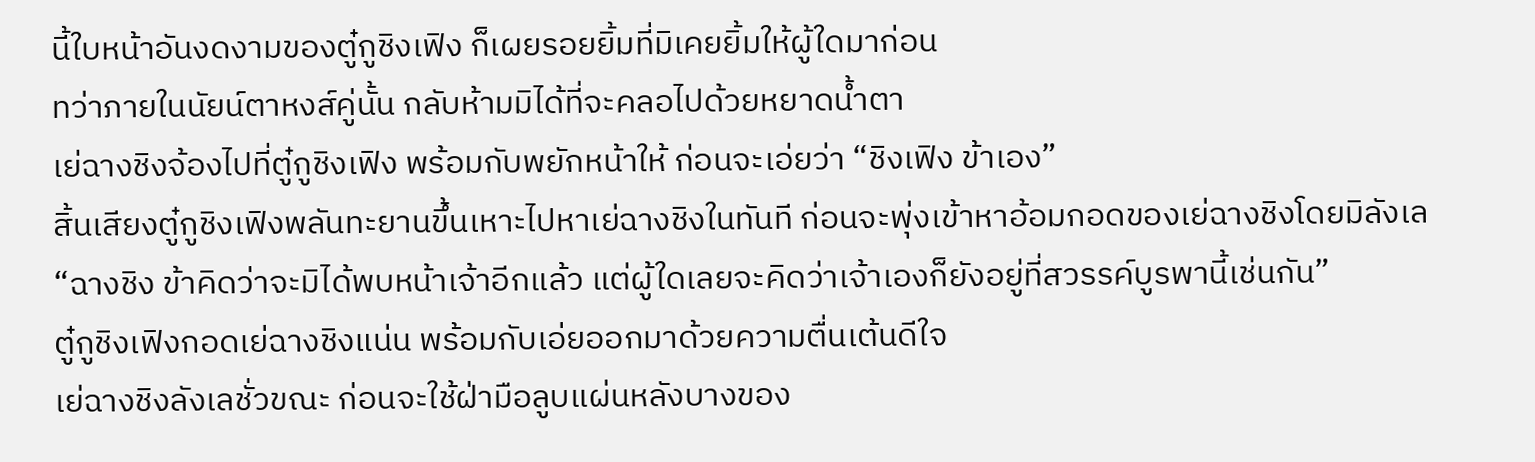นี้ใบหน้าอันงดงามของตู๋กูชิงเฟิง ก็เผยรอยยิ้มที่มิเคยยิ้มให้ผู้ใดมาก่อน
ทว่าภายในนัยน์ตาหงส์คู่นั้น กลับห้ามมิได้ที่จะคลอไปด้วยหยาดน้ำตา
เย่ฉางชิงจ้องไปที่ตู๋กูชิงเฟิง พร้อมกับพยักหน้าให้ ก่อนจะเอ่ยว่า “ชิงเฟิง ข้าเอง”
สิ้นเสียงตู๋กูชิงเฟิงพลันทะยานขึ้นเหาะไปหาเย่ฉางชิงในทันที ก่อนจะพุ่งเข้าหาอ้อมกอดของเย่ฉางชิงโดยมิลังเล
“ฉางชิง ข้าคิดว่าจะมิได้พบหน้าเจ้าอีกแล้ว แต่ผู้ใดเลยจะคิดว่าเจ้าเองก็ยังอยู่ที่สวรรค์บูรพานี้เช่นกัน”
ตู๋กูชิงเฟิงกอดเย่ฉางชิงแน่น พร้อมกับเอ่ยออกมาด้วยความตื่นเต้นดีใจ
เย่ฉางชิงลังเลชั่วขณะ ก่อนจะใช้ฝ่ามือลูบแผ่นหลังบางของ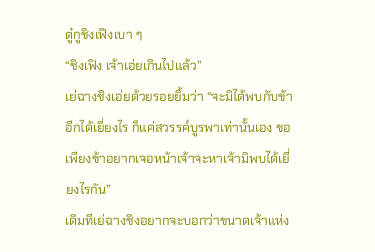ตู๋กูชิงเฟิงเบา ๆ
“ชิงเฟิง เจ้าเอ่ยเกินไปแล้ว”
เย่ฉางชิงเอ่ยด้วยรอยยิ้มว่า “จะมิได้พบกับข้าอีกได้เยี่ยงไร ก็แค่สวรรค์บูรพาเท่านั้นเอง ขอเพียงข้าอยากเจอหน้าเจ้าจะหาเจ้ามิพบได้เยี่ยงไรกัน”
เดิมทีเย่ฉางชิงอยากจะบอกว่าขนาดเจ้าแห่ง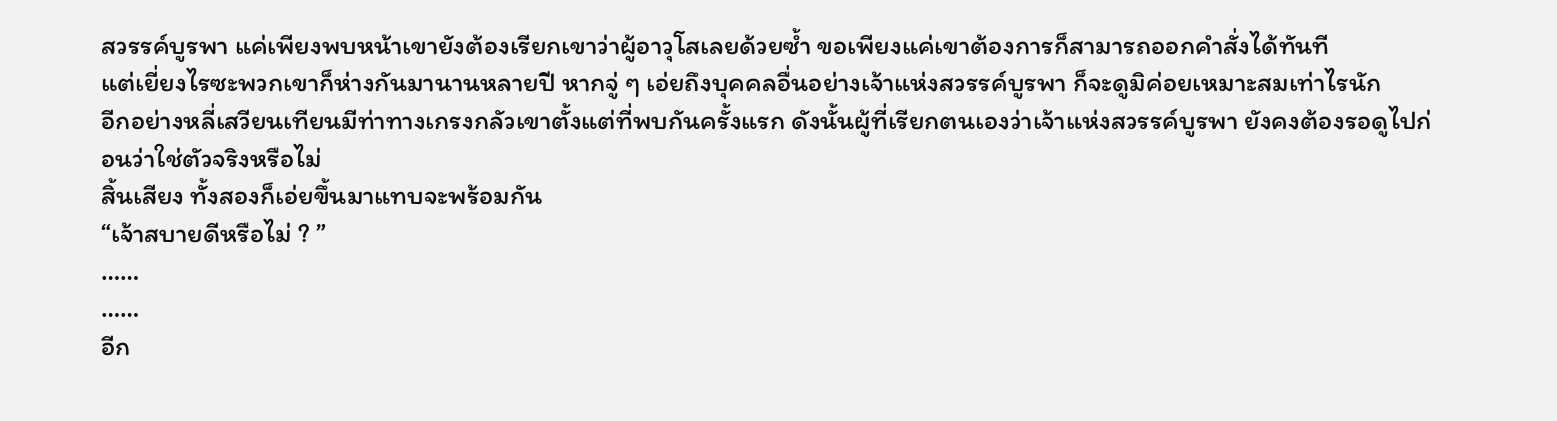สวรรค์บูรพา แค่เพียงพบหน้าเขายังต้องเรียกเขาว่าผู้อาวุโสเลยด้วยซ้ำ ขอเพียงแค่เขาต้องการก็สามารถออกคำสั่งได้ทันที
แต่เยี่ยงไรซะพวกเขาก็ห่างกันมานานหลายปี หากจู่ ๆ เอ่ยถึงบุคคลอื่นอย่างเจ้าแห่งสวรรค์บูรพา ก็จะดูมิค่อยเหมาะสมเท่าไรนัก
อีกอย่างหลี่เสวียนเทียนมีท่าทางเกรงกลัวเขาตั้งแต่ที่พบกันครั้งแรก ดังนั้นผู้ที่เรียกตนเองว่าเจ้าแห่งสวรรค์บูรพา ยังคงต้องรอดูไปก่อนว่าใช่ตัวจริงหรือไม่
สิ้นเสียง ทั้งสองก็เอ่ยขึ้นมาแทบจะพร้อมกัน
“เจ้าสบายดีหรือไม่ ? ”
……
……
อีก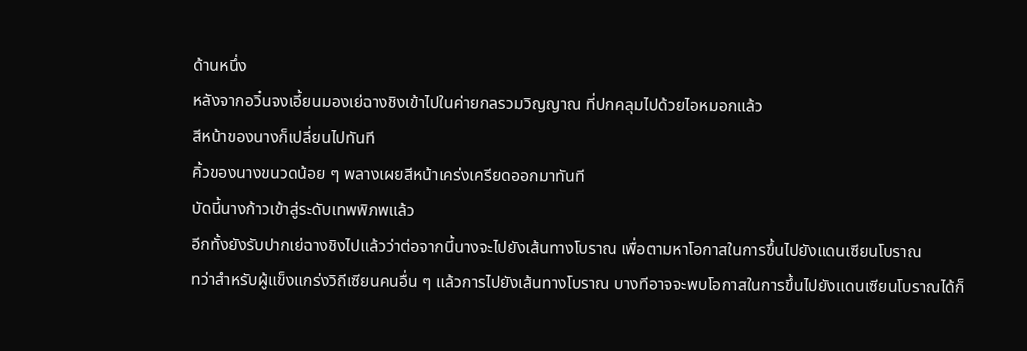ด้านหนึ่ง
หลังจากอวิ๋นจงเอี้ยนมองเย่ฉางชิงเข้าไปในค่ายกลรวมวิญญาณ ที่ปกคลุมไปด้วยไอหมอกแล้ว
สีหน้าของนางก็เปลี่ยนไปทันที
คิ้วของนางขนวดน้อย ๆ พลางเผยสีหน้าเคร่งเครียดออกมาทันที
บัดนี้นางก้าวเข้าสู่ระดับเทพพิภพแล้ว
อีกทั้งยังรับปากเย่ฉางชิงไปแล้วว่าต่อจากนี้นางจะไปยังเส้นทางโบราณ เพื่อตามหาโอกาสในการขึ้นไปยังแดนเซียนโบราณ
ทว่าสำหรับผู้แข็งแกร่งวิถีเซียนคนอื่น ๆ แล้วการไปยังเส้นทางโบราณ บางทีอาจจะพบโอกาสในการขึ้นไปยังแดนเซียนโบราณได้ก็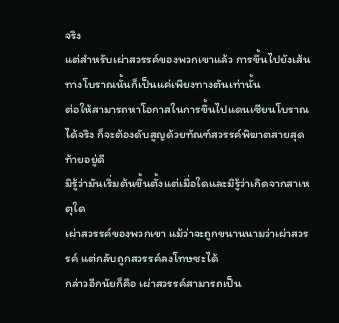จริง
แต่สำหรับเผ่าสวรรค์ของพวกเขาแล้ว การขึ้นไปยังเส้นทางโบราณนั้นก็เป็นแค่เพียงทางตันเท่านั้น
ต่อให้สามารถหาโอกาสในการขึ้นไปแดนเซียนโบราณได้จริง ก็จะต้องดับสูญด้วยทัณฑ์สวรรค์พิฆาตสายสุดท้ายอยู่ดี
มิรู้ว่ามันเริ่มต้นขึ้นตั้งแต่เมื่อใดและมิรู้ว่าเกิดจากสาเหตุใด
เผ่าสวรรค์ของพวกเขา แม้ว่าจะถูกขนานนามว่าเผ่าสวรรค์ แต่กลับถูกสวรรค์ลงโทษซะได้
กล่าวอีกนัยก็คือ เผ่าสวรรค์สามารถเป็น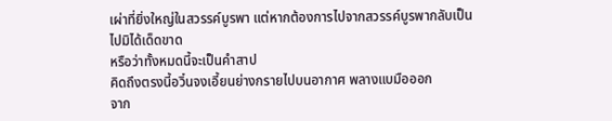เผ่าที่ยิ่งใหญ่ในสวรรค์บูรพา แต่หากต้องการไปจากสวรรค์บูรพากลับเป็นไปมิได้เด็ดขาด
หรือว่าทั้งหมดนี้จะเป็นคำสาป
คิดถึงตรงนี้อวิ๋นจงเอี้ยนย่างกรายไปบนอากาศ พลางแบมือออก
จาก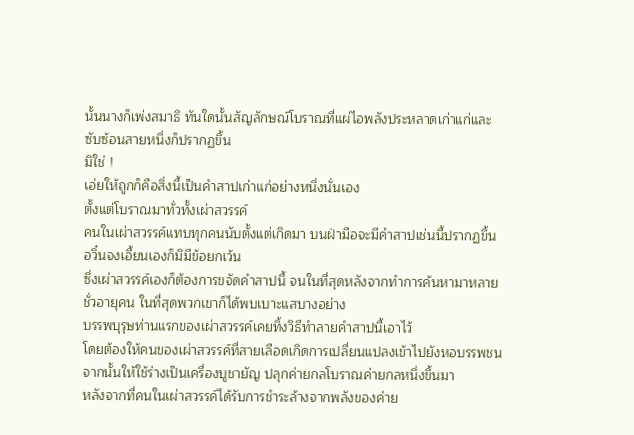นั้นนางก็เพ่งสมาธิ ทันใดนั้นสัญลักษณ์โบราณที่แผ่ไอพลังประหลาดเก่าแก่และซับซ้อนสายหนึ่งก็ปรากฏขึ้น
มิใช่ !
เอ่ยให้ถูกก็คือสิ่งนี้เป็นคำสาปเก่าแก่อย่างหนึ่งนั่นเอง
ตั้งแต่โบราณมาทั่วทั้งเผ่าสวรรค์
คนในเผ่าสวรรค์แทบทุกคนนับตั้งแต่เกิดมา บนฝ่ามือจะมีคำสาปเช่นนี้ปรากฏขึ้น
อวิ๋นจงเอี้ยนเองก็มิมีข้อยกเว้น
ซึ่งเผ่าสวรรค์เองก็ต้องการขจัดคำสาปนี้ จนในที่สุดหลังจากทำการค้นหามาหลายชั่วอายุคน ในที่สุดพวกเขาก็ได้พบเบาะแสบางอย่าง
บรรพบุรุษท่านแรกของเผ่าสวรรค์เคยทิ้งวิธีทำลายคำสาปนี้เอาไว้
โดยต้องให้คนของเผ่าสวรรค์ที่สายเลือดเกิดการเปลี่ยนแปลงเข้าไปยังหอบรรพชน
จากนั้นให้ใช้ร่างเป็นเครื่องบูชายัญ ปลุกค่ายกลโบราณค่ายกลหนึ่งขึ้นมา
หลังจากที่คนในเผ่าสวรรค์ได้รับการชำระล้างจากพลังของค่าย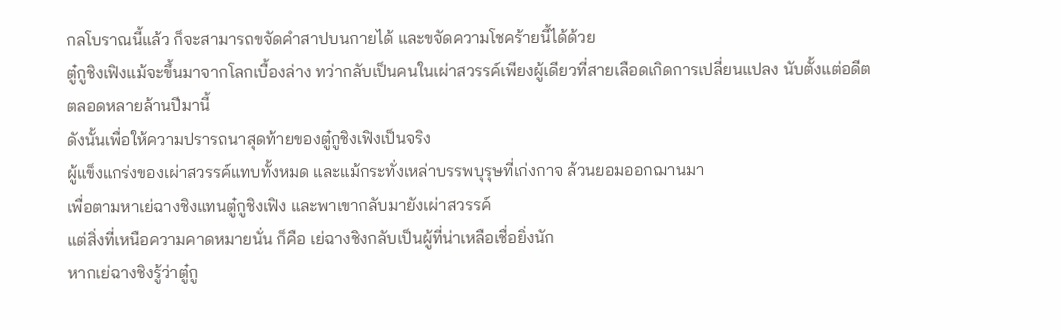กลโบราณนี้แล้ว ก็จะสามารถขจัดคำสาปบนกายได้ และขจัดความโชคร้ายนี้ได้ด้วย
ตู๋กูชิงเฟิงแม้จะขึ้นมาจากโลกเบื้องล่าง ทว่ากลับเป็นคนในเผ่าสวรรค์เพียงผู้เดียวที่สายเลือดเกิดการเปลี่ยนแปลง นับตั้งแต่อดีตตลอดหลายล้านปีมานี้
ดังนั้นเพื่อให้ความปรารถนาสุดท้ายของตู๋กูชิงเฟิงเป็นจริง
ผู้แข็งแกร่งของเผ่าสวรรค์แทบทั้งหมด และแม้กระทั่งเหล่าบรรพบุรุษที่เก่งกาจ ล้วนยอมออกฌานมา
เพื่อตามหาเย่ฉางชิงแทนตู๋กูชิงเฟิง และพาเขากลับมายังเผ่าสวรรค์
แต่สิ่งที่เหนือความคาดหมายนั่น ก็คือ เย่ฉางชิงกลับเป็นผู้ที่น่าเหลือเชื่อยิ่งนัก
หากเย่ฉางชิงรู้ว่าตู๋กู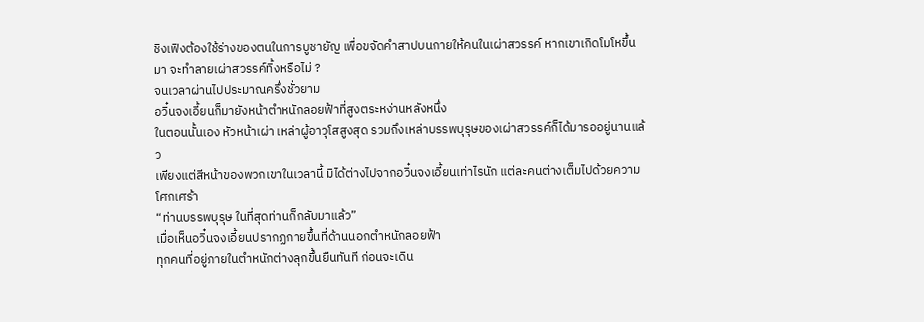ชิงเฟิงต้องใช้ร่างของตนในการบูชายัญ เพื่อขจัดคำสาปบนกายให้คนในเผ่าสวรรค์ หากเขาเกิดโมโหขึ้นมา จะทำลายเผ่าสวรรค์ทิ้งหรือไม่ ?
จนเวลาผ่านไปประมาณครึ่งชั่วยาม
อวิ๋นจงเอี้ยนก็มายังหน้าตำหนักลอยฟ้าที่สูงตระหง่านหลังหนึ่ง
ในตอนนั้นเอง หัวหน้าเผ่า เหล่าผู้อาวุโสสูงสุด รวมถึงเหล่าบรรพบุรุษของเผ่าสวรรค์ก็ได้มารออยู่นานแล้ว
เพียงแต่สีหน้าของพวกเขาในเวลานี้ มิได้ต่างไปจากอวิ๋นจงเอี้ยนเท่าไรนัก แต่ละคนต่างเต็มไปด้วยความโศกเศร้า
“ท่านบรรพบุรุษ ในที่สุดท่านก็กลับมาแล้ว”
เมื่อเห็นอวิ๋นจงเอี้ยนปรากฏกายขึ้นที่ด้านนอกตำหนักลอยฟ้า
ทุกคนที่อยู่ภายในตำหนักต่างลุกขึ้นยืนทันที ก่อนจะเดิน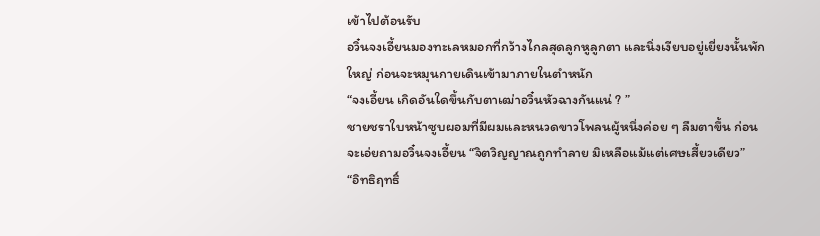เข้าไปต้อนรับ
อวิ๋นจงเอี้ยนมองทะเลหมอกที่กว้างไกลสุดลูกหูลูกตา และนิ่งเงียบอยู่เยี่ยงนั้นพักใหญ่ ก่อนจะหมุนกายเดินเข้ามาภายในตำหนัก
“จงเอี้ยน เกิดอันใดขึ้นกับตาเฒ่าอวิ๋นหัวฉางกันแน่ ? ”
ชายชราใบหน้าซูบผอมที่มีผมและหนวดขาวโพลนผู้หนึ่งค่อย ๆ ลืมตาขึ้น ก่อนจะเอ่ยถามอวิ๋นจงเอี้ยน “จิตวิญญาณถูกทำลาย มิเหลือแม้แต่เศษเสี้ยวเดียว”
“อิทธิฤทธิ์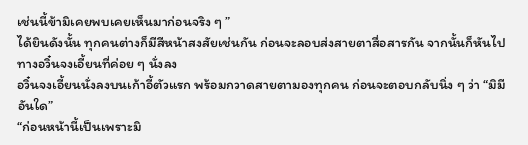เช่นนี้ข้ามิเคยพบเคยเห็นมาก่อนจริง ๆ ”
ได้ยินดังนั้น ทุกคนต่างก็มีสีหน้าสงสัยเช่นกัน ก่อนจะลอบส่งสายตาสื่อสารกัน จากนั้นก็หันไปทางอวิ๋นจงเอี้ยนที่ค่อย ๆ นั่งลง
อวิ๋นจงเอี้ยนนั่งลงบนเก้าอี้ตัวแรก พร้อมกวาดสายตามองทุกคน ก่อนจะตอบกลับนิ่ง ๆ ว่า “มิมีอันใด”
“ก่อนหน้านี้เป็นเพราะมิ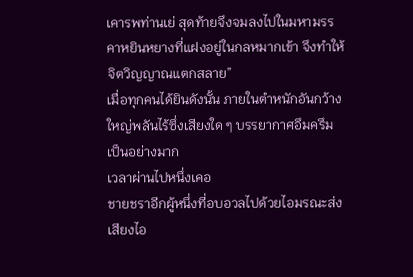เคารพท่านเย่ สุดท้ายจึงจมลงไปในมหามรรคาหยินหยางที่แฝงอยู่ในกลหมากเข้า จึงทำให้จิตวิญญาณแตกสลาย”
เมื่อทุกคนได้ยินดังนั้น ภายในตำหนักอันกว้างใหญ่พลันไร้ซึ่งเสียงใด ๆ บรรยากาศอึมครึมเป็นอย่างมาก
เวลาผ่านไปหนึ่งเคอ
ชายชราอีกผู้หนึ่งที่อบอวลไปด้วยไอมรณะส่งเสียงไอ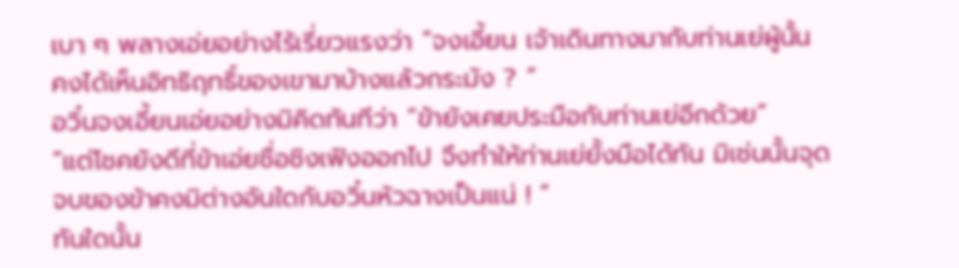เบา ๆ พลางเอ่ยอย่างไร้เรี่ยวแรงว่า “จงเอี้ยน เจ้าเดินทางมากับท่านเย่ผู้นั้น คงได้เห็นอิทธิฤทธิ์ของเขามาบ้างแล้วกระมัง ? ”
อวิ๋นจงเอี้ยนเอ่ยอย่างมิคิดทันทีว่า “ข้ายังเคยประมือกับท่านเย่อีกด้วย”
“แต่โชคยังดีที่ข้าเอ่ยชื่อชิงเฟิงออกไป จึงทำให้ท่านเย่ยั้งมือได้ทัน มิเช่นนั้นจุดจบของข้าคงมิต่างอันใดกับอวิ๋นหัวฉางเป็นแน่ ! ”
ทันใดนั้น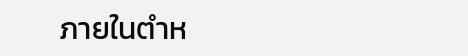ภายในตำห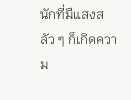นักที่มีแสงสลัว ๆ ก็เกิดความ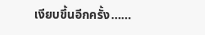เงียบขึ้นอีกครั้ง……